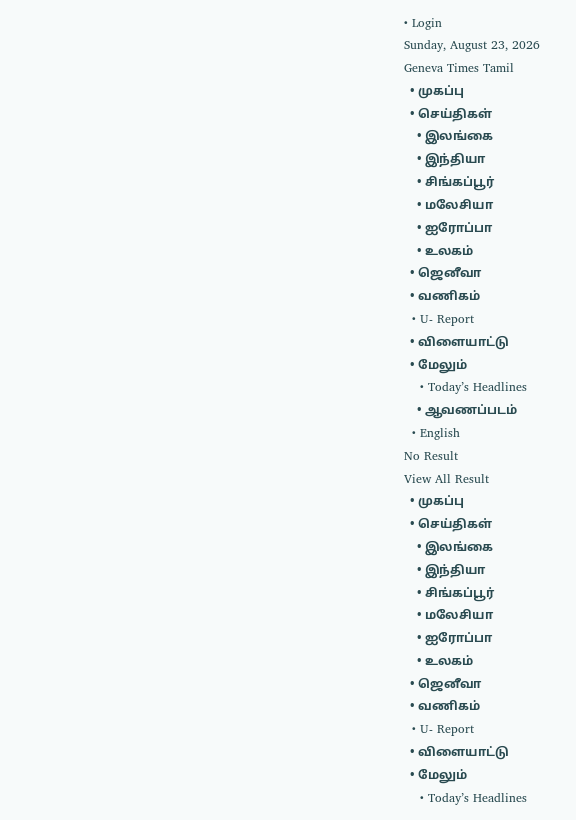• Login
Sunday, August 23, 2026
Geneva Times Tamil
  • முகப்பு
  • செய்திகள்
    • இலங்கை
    • இந்தியா
    • சிங்கப்பூர்
    • மலேசியா
    • ஐரோப்பா
    • உலகம்
  • ஜெனீவா
  • வணிகம்
  • U- Report
  • விளையாட்டு
  • மேலும்
    • Today’s Headlines
    • ஆவணப்படம்
  • English
No Result
View All Result
  • முகப்பு
  • செய்திகள்
    • இலங்கை
    • இந்தியா
    • சிங்கப்பூர்
    • மலேசியா
    • ஐரோப்பா
    • உலகம்
  • ஜெனீவா
  • வணிகம்
  • U- Report
  • விளையாட்டு
  • மேலும்
    • Today’s Headlines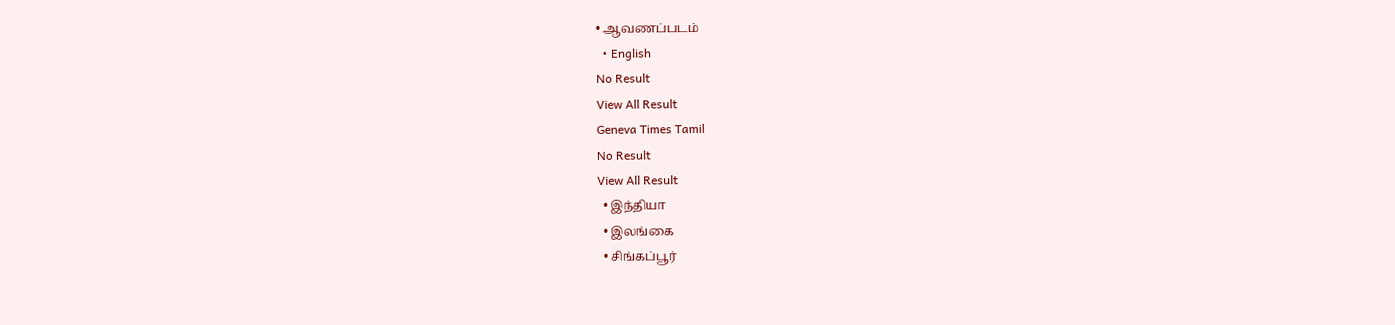• ஆவணப்படம்
  • English
No Result
View All Result
Geneva Times Tamil
No Result
View All Result
  • இந்தியா
  • இலங்கை
  • சிங்கப்பூர்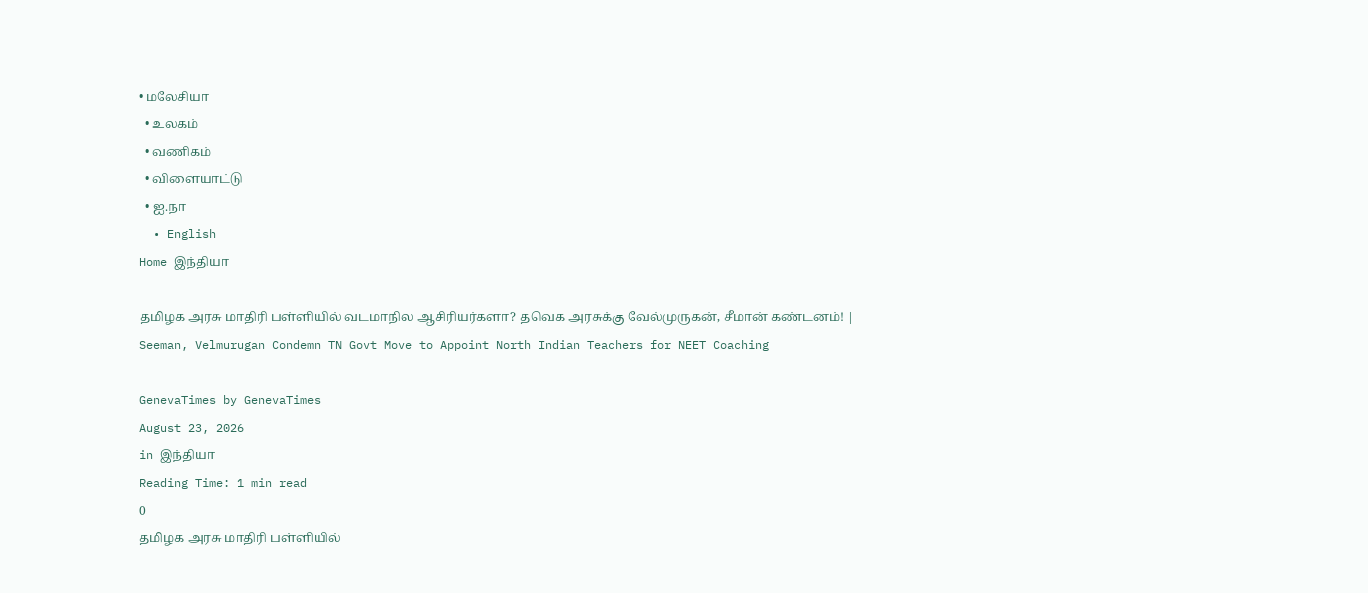• மலேசியா
  • உலகம்
  • வணிகம்
  • விளையாட்டு
  • ஐ.நா
  • English
Home இந்தியா

தமிழக அரசு மாதிரி பள்ளியில் வடமாநில ஆசிரியர்களா? தவெக அரசுக்கு வேல்முருகன், சீமான் கண்டனம்! | Seeman, Velmurugan Condemn TN Govt Move to Appoint North Indian Teachers for NEET Coaching

GenevaTimes by GenevaTimes
August 23, 2026
in இந்தியா
Reading Time: 1 min read
0
தமிழக அரசு மாதிரி பள்ளியில்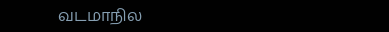வடமாநில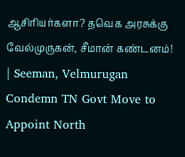ஆசிரியர்களா? தவெக அரசுக்கு வேல்முருகன், சீமான் கண்டனம்! | Seeman, Velmurugan Condemn TN Govt Move to Appoint North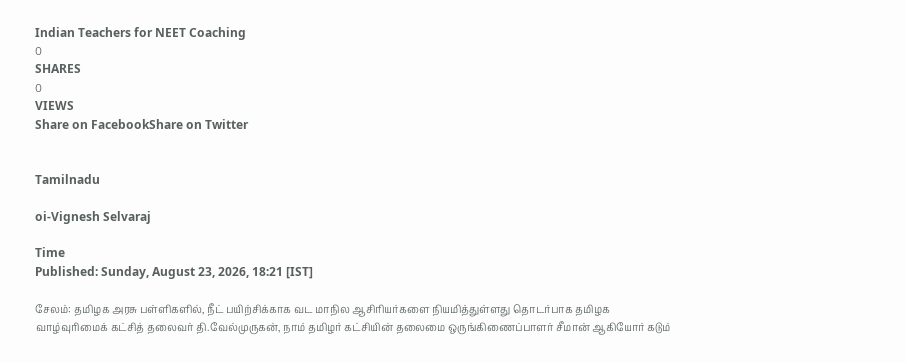Indian Teachers for NEET Coaching
0
SHARES
0
VIEWS
Share on FacebookShare on Twitter


Tamilnadu

oi-Vignesh Selvaraj

Time
Published: Sunday, August 23, 2026, 18:21 [IST]

சேலம்: தமிழக அரசு பள்ளிகளில், நீட் பயிற்சிக்காக வட மாநில ஆசிரியர்களை நியமித்துள்ளது தொடர்பாக தமிழக வாழ்வுரிமைக் கட்சித் தலைவர் தி.வேல்முருகன், நாம் தமிழர் கட்சியின் தலைமை ஒருங்கிணைப்பாளர் சீமான் ஆகியோர் கடும்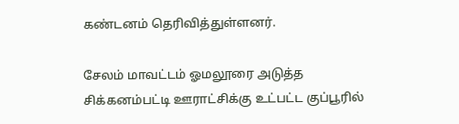கண்டனம் தெரிவித்துள்ளனர்.

சேலம் மாவட்டம் ஓமலூரை அடுத்த சிக்கனம்பட்டி ஊராட்சிக்கு உட்பட்ட குப்பூரில்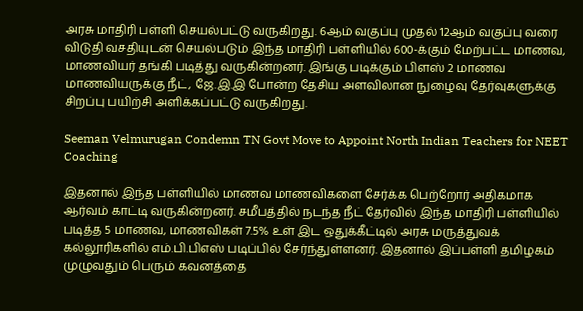அரசு மாதிரி பள்ளி செயல்பட்டு வருகிறது. 6ஆம் வகுப்பு முதல் 12ஆம் வகுப்பு வரை விடுதி வசதியுடன் செயல்படும் இந்த மாதிரி பள்ளியில் 600-க்கும் மேற்பட்ட மாணவ, மாணவியர் தங்கி படித்து வருகின்றனர். இங்கு படிக்கும் பிளஸ் 2 மாணவ மாணவியருக்கு நீட், ஜே.இ.இ போன்ற தேசிய அளவிலான நுழைவு தேர்வுகளுக்கு சிறப்பு பயிற்சி அளிக்கப்பட்டு வருகிறது.

Seeman Velmurugan Condemn TN Govt Move to Appoint North Indian Teachers for NEET Coaching

இதனால் இந்த பள்ளியில் மாணவ மாணவிகளை சேர்க்க பெற்றோர் அதிகமாக ஆர்வம் காட்டி வருகின்றனர். சமீபத்தில் நடந்த நீட் தேர்வில் இந்த மாதிரி பள்ளியில் படித்த 5 மாணவ, மாணவிகள் 7.5% உள் இட ஒதுக்கீட்டில் அரசு மருத்துவக் கல்லூரிகளில் எம்.பி.பிஎஸ் படிப்பில் சேர்ந்துள்ளனர். இதனால் இப்பள்ளி தமிழகம் முழுவதும் பெரும் கவனத்தை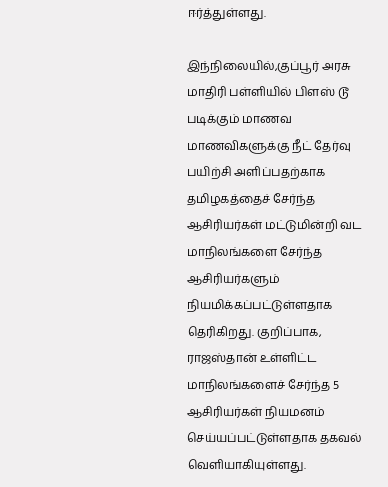ஈர்த்துள்ளது.

இந்நிலையில்,குப்பூர் அரசு மாதிரி பள்ளியில் பிளஸ் டூ படிக்கும் மாணவ மாணவிகளுக்கு நீட் தேர்வு பயிற்சி அளிப்பதற்காக தமிழகத்தைச் சேர்ந்த ஆசிரியர்கள் மட்டுமின்றி வட மாநிலங்களை சேர்ந்த ஆசிரியர்களும் நியமிக்கப்பட்டுள்ளதாக தெரிகிறது. குறிப்பாக, ராஜஸ்தான் உள்ளிட்ட மாநிலங்களைச் சேர்ந்த 5 ஆசிரியர்கள் நியமனம் செய்யப்பட்டுள்ளதாக தகவல் வெளியாகியுள்ளது.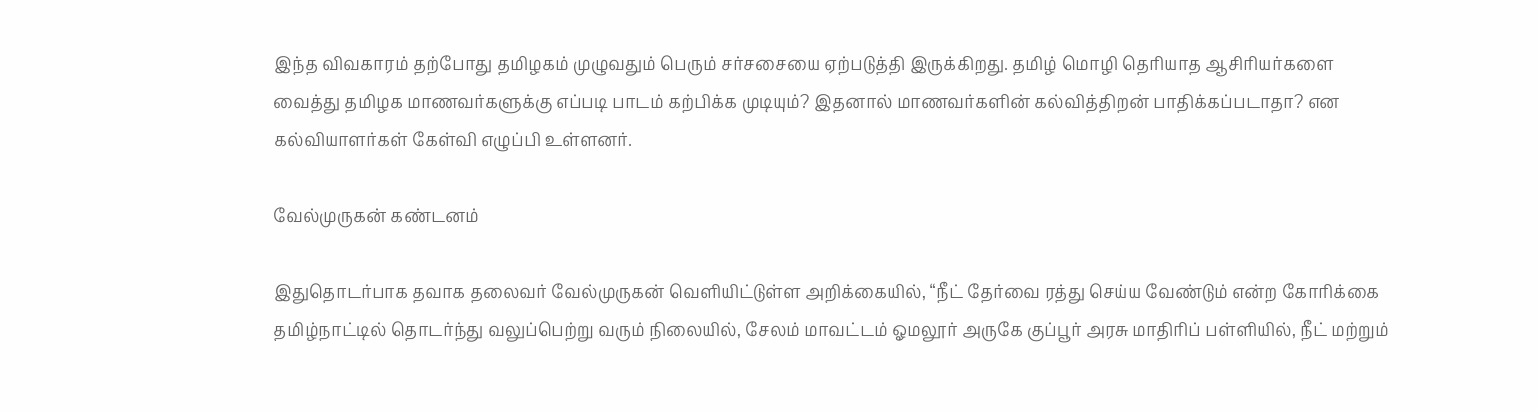இந்த விவகாரம் தற்போது தமிழகம் முழுவதும் பெரும் சர்சசையை ஏற்படுத்தி இருக்கிறது. தமிழ் மொழி தெரியாத ஆசிரியர்களை வைத்து தமிழக மாணவர்களுக்கு எப்படி பாடம் கற்பிக்க முடியும்? இதனால் மாணவர்களின் கல்வித்திறன் பாதிக்கப்படாதா? என கல்வியாளர்கள் கேள்வி எழுப்பி உள்ளனர்.

வேல்முருகன் கண்டனம்

இதுதொடர்பாக தவாக தலைவர் வேல்முருகன் வெளியிட்டுள்ள அறிக்கையில், “நீட் தேர்வை ரத்து செய்ய வேண்டும் என்ற கோரிக்கை தமிழ்நாட்டில் தொடர்ந்து வலுப்பெற்று வரும் நிலையில், சேலம் மாவட்டம் ஓமலூர் அருகே குப்பூர் அரசு மாதிரிப் பள்ளியில், நீட் மற்றும்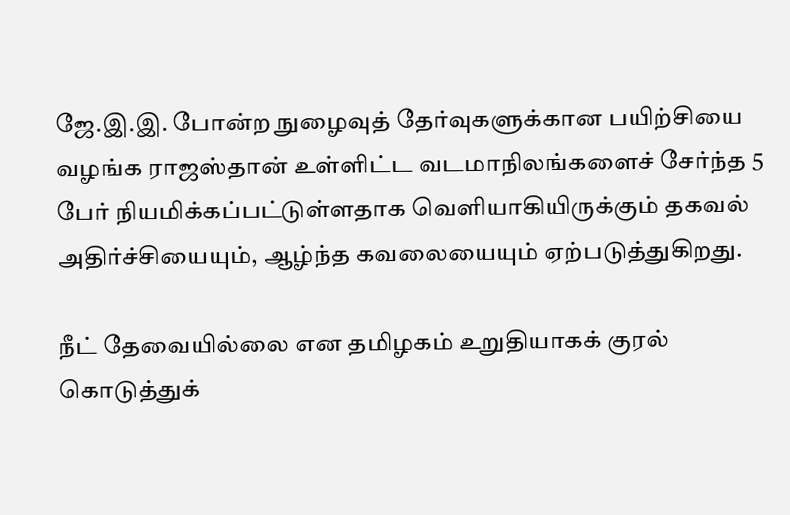ஜே.இ.இ. போன்ற நுழைவுத் தேர்வுகளுக்கான பயிற்சியை வழங்க ராஜஸ்தான் உள்ளிட்ட வடமாநிலங்களைச் சேர்ந்த 5 பேர் நியமிக்கப்பட்டுள்ளதாக வெளியாகியிருக்கும் தகவல் அதிர்ச்சியையும், ஆழ்ந்த கவலையையும் ஏற்படுத்துகிறது.

நீட் தேவையில்லை என தமிழகம் உறுதியாகக் குரல் கொடுத்துக்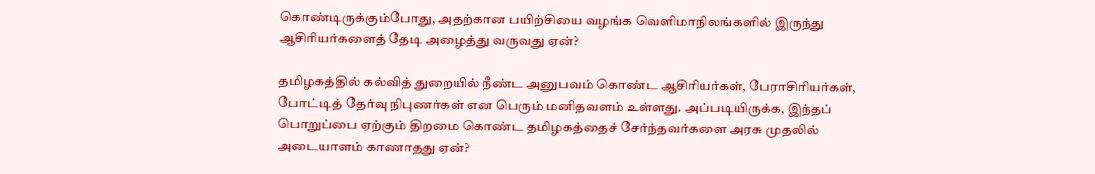கொண்டிருக்கும்போது, அதற்கான பயிற்சியை வழங்க வெளிமாநிலங்களில் இருந்து ஆசிரியர்களைத் தேடி அழைத்து வருவது ஏன்?

தமிழகத்தில் கல்வித் துறையில் நீண்ட அனுபவம் கொண்ட ஆசிரியர்கள், பேராசிரியர்கள், போட்டித் தேர்வு நிபுணர்கள் என பெரும் மனிதவளம் உள்ளது. அப்படியிருக்க, இந்தப் பொறுப்பை ஏற்கும் திறமை கொண்ட தமிழகத்தைச் சேர்ந்தவர்களை அரசு முதலில் அடையாளம் காணாதது ஏன்?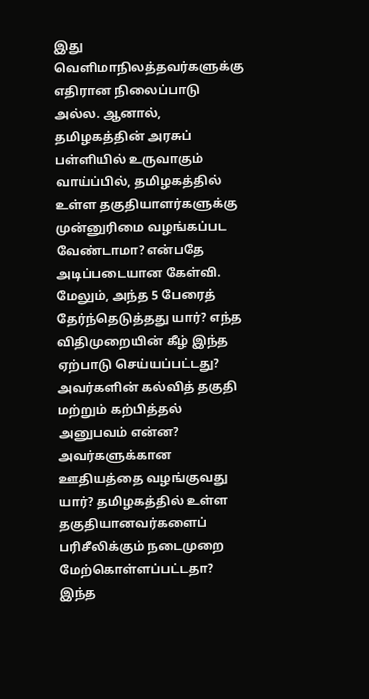இது வெளிமாநிலத்தவர்களுக்கு எதிரான நிலைப்பாடு அல்ல. ஆனால், தமிழகத்தின் அரசுப் பள்ளியில் உருவாகும் வாய்ப்பில், தமிழகத்தில் உள்ள தகுதியாளர்களுக்கு முன்னுரிமை வழங்கப்பட வேண்டாமா? என்பதே அடிப்படையான கேள்வி. மேலும், அந்த 5 பேரைத் தேர்ந்தெடுத்தது யார்? எந்த விதிமுறையின் கீழ் இந்த ஏற்பாடு செய்யப்பட்டது? அவர்களின் கல்வித் தகுதி மற்றும் கற்பித்தல் அனுபவம் என்ன?
அவர்களுக்கான ஊதியத்தை வழங்குவது யார்? தமிழகத்தில் உள்ள தகுதியானவர்களைப் பரிசீலிக்கும் நடைமுறை மேற்கொள்ளப்பட்டதா? இந்த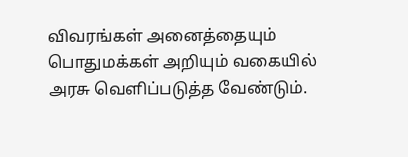விவரங்கள் அனைத்தையும் பொதுமக்கள் அறியும் வகையில் அரசு வெளிப்படுத்த வேண்டும்.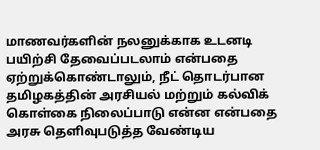மாணவர்களின் நலனுக்காக உடனடி பயிற்சி தேவைப்படலாம் என்பதை ஏற்றுக்கொண்டாலும், நீட் தொடர்பான தமிழகத்தின் அரசியல் மற்றும் கல்விக் கொள்கை நிலைப்பாடு என்ன என்பதை அரசு தெளிவுபடுத்த வேண்டிய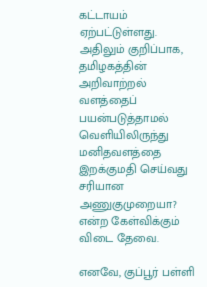கட்டாயம் ஏற்பட்டுள்ளது. அதிலும் குறிப்பாக, தமிழகத்தின் அறிவாற்றல் வளத்தைப் பயன்படுத்தாமல் வெளியிலிருந்து மனிதவளத்தை இறக்குமதி செய்வது சரியான அணுகுமுறையா? என்ற கேள்விக்கும் விடை தேவை.

எனவே, குப்பூர் பள்ளி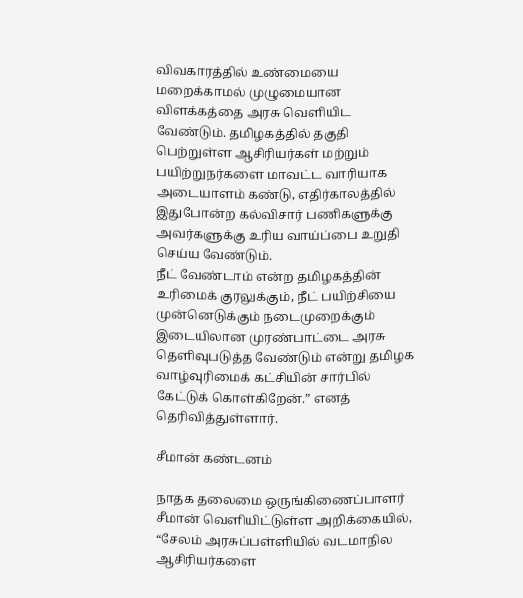விவகாரத்தில் உண்மையை மறைக்காமல் முழுமையான விளக்கத்தை அரசு வெளியிட வேண்டும். தமிழகத்தில் தகுதி பெற்றுள்ள ஆசிரியர்கள் மற்றும் பயிற்றுநர்களை மாவட்ட வாரியாக அடையாளம் கண்டு, எதிர்காலத்தில் இதுபோன்ற கல்விசார் பணிகளுக்கு அவர்களுக்கு உரிய வாய்ப்பை உறுதி செய்ய வேண்டும்.
நீட் வேண்டாம் என்ற தமிழகத்தின் உரிமைக் குரலுக்கும், நீட் பயிற்சியை முன்னெடுக்கும் நடைமுறைக்கும் இடையிலான முரண்பாட்டை அரசு தெளிவுபடுத்த வேண்டும் என்று தமிழக வாழ்வுரிமைக் கட்சியின் சார்பில் கேட்டுக் கொள்கிறேன்.” எனத் தெரிவித்துள்ளார்.

சீமான் கண்டனம்

நாதக தலைமை ஒருங்கிணைப்பாளர் சீமான் வெளியிட்டுள்ள அறிக்கையில், “சேலம் அரசுப்பள்ளியில் வடமாநில ஆசிரியர்களை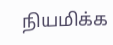நியமிக்க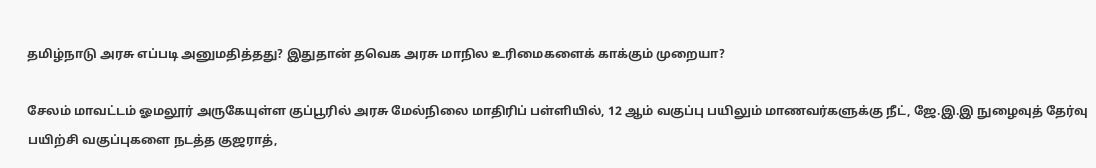தமிழ்நாடு அரசு எப்படி அனுமதித்தது? இதுதான் தவெக அரசு மாநில உரிமைகளைக் காக்கும் முறையா?

சேலம் மாவட்டம் ஓமலூர் அருகேயுள்ள குப்பூரில் அரசு மேல்நிலை மாதிரிப் பள்ளியில், 12 ஆம் வகுப்பு பயிலும் மாணவர்களுக்கு நீட், ஜே.இ.இ நுழைவுத் தேர்வு பயிற்சி வகுப்புகளை நடத்த குஜராத்,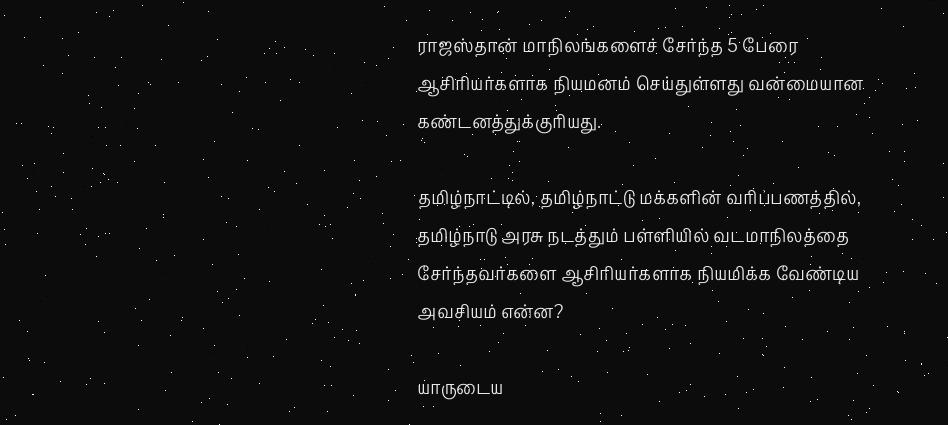ராஜஸ்தான் மாநிலங்களைச் சேர்ந்த 5 பேரை ஆசிரியர்களாக நியமனம் செய்துள்ளது வன்மையான கண்டனத்துக்குரியது.

தமிழ்நாட்டில், தமிழ்நாட்டு மக்களின் வரிப்பணத்தில், தமிழ்நாடு அரசு நடத்தும் பள்ளியில் வடமாநிலத்தை சேர்ந்தவர்களை ஆசிரியர்களாக நியமிக்க வேண்டிய அவசியம் என்ன?

யாருடைய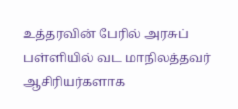உத்தரவின் பேரில் அரசுப் பள்ளியில் வட மாநிலத்தவர் ஆசிரியர்களாக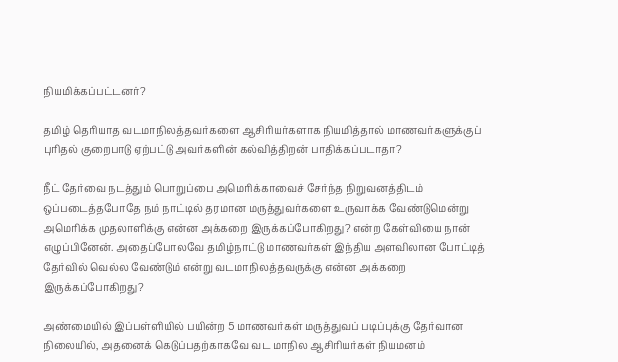நியமிக்கப்பட்டனர்?

தமிழ் தெரியாத வடமாநிலத்தவர்களை ஆசிரியர்களாக நியமித்தால் மாணவர்களுக்குப் புரிதல் குறைபாடு ஏற்பட்டு அவர்களின் கல்வித்திறன் பாதிக்கப்படாதா?

நீட் தேர்வை நடத்தும் பொறுப்பை அமெரிக்காவைச் சேர்ந்த நிறுவனத்திடம் ஒப்படைத்தபோதே நம் நாட்டில் தரமான மருத்துவர்களை உருவாக்க வேண்டுமென்று அமெரிக்க முதலாளிக்கு என்ன அக்கறை இருக்கப்போகிறது? என்ற கேள்வியை நான் எழுப்பினேன். அதைப்போலவே தமிழ்நாட்டு மாணவர்கள் இந்திய அளவிலான போட்டித் தேர்வில் வெல்ல வேண்டும் என்று வடமாநிலத்தவருக்கு என்ன அக்கறை இருக்கப்போகிறது?

அண்மையில் இப்பள்ளியில் பயின்ற 5 மாணவர்கள் மருத்துவப் படிப்புக்கு தேர்வான நிலையில், அதனைக் கெடுப்பதற்காகவே வட மாநில ஆசிரியர்கள் நியமனம்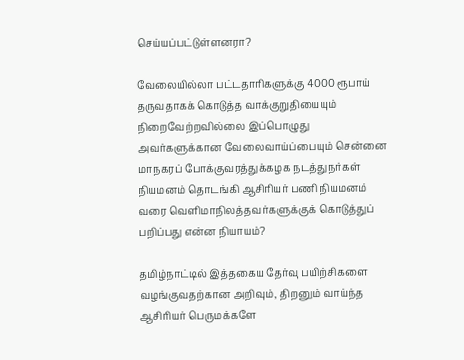செய்யப்பட்டுள்ளனரா?

வேலையில்லா பட்டதாரிகளுக்கு 4000 ரூபாய் தருவதாகக் கொடுத்த வாக்குறுதியையும் நிறைவேற்றவில்லை இப்பொழுது அவர்களுக்கான வேலைவாய்ப்பையும் சென்னை மாநகரப் போக்குவரத்துக்கழக நடத்துநர்கள் நியமனம் தொடங்கி ஆசிரியர் பணி நியமனம் வரை வெளிமாநிலத்தவர்களுக்குக் கொடுத்துப் பறிப்பது என்ன நியாயம்?

தமிழ்நாட்டில் இத்தகைய தேர்வு பயிற்சிகளை வழங்குவதற்கான அறிவும், திறனும் வாய்ந்த ஆசிரியர் பெருமக்களே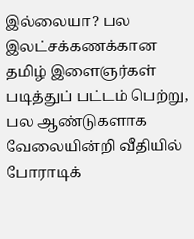இல்லையா? பல இலட்சக்கணக்கான தமிழ் இளைஞர்கள் படித்துப் பட்டம் பெற்று, பல ஆண்டுகளாக வேலையின்றி வீதியில் போராடிக்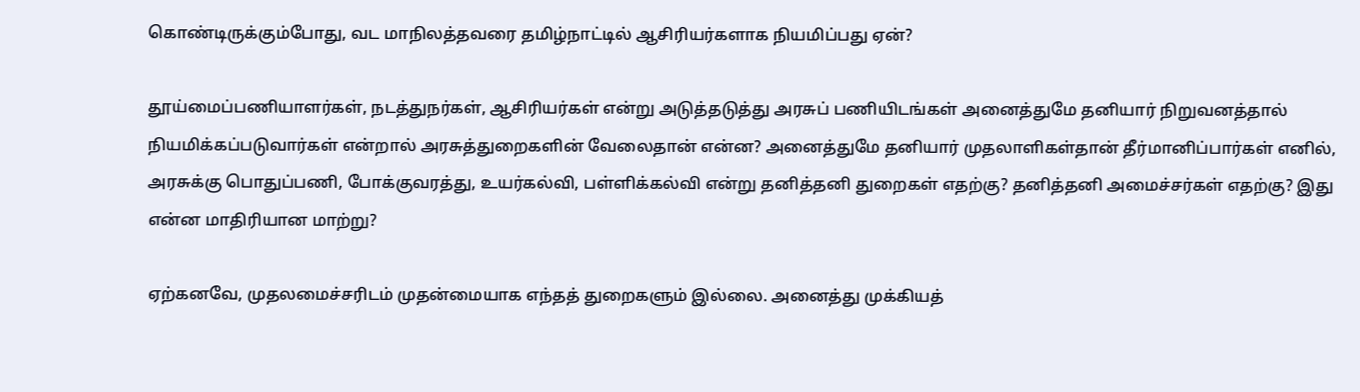கொண்டிருக்கும்போது, வட மாநிலத்தவரை தமிழ்நாட்டில் ஆசிரியர்களாக நியமிப்பது ஏன்?

தூய்மைப்பணியாளர்கள், நடத்துநர்கள், ஆசிரியர்கள் என்று அடுத்தடுத்து அரசுப் பணியிடங்கள் அனைத்துமே தனியார் நிறுவனத்தால் நியமிக்கப்படுவார்கள் என்றால் அரசுத்துறைகளின் வேலைதான் என்ன? அனைத்துமே தனியார் முதலாளிகள்தான் தீர்மானிப்பார்கள் எனில், அரசுக்கு பொதுப்பணி, போக்குவரத்து, உயர்கல்வி, பள்ளிக்கல்வி என்று தனித்தனி துறைகள் எதற்கு? தனித்தனி அமைச்சர்கள் எதற்கு? இது என்ன மாதிரியான மாற்று?

ஏற்கனவே, முதலமைச்சரிடம் முதன்மையாக எந்தத் துறைகளும் இல்லை. அனைத்து முக்கியத்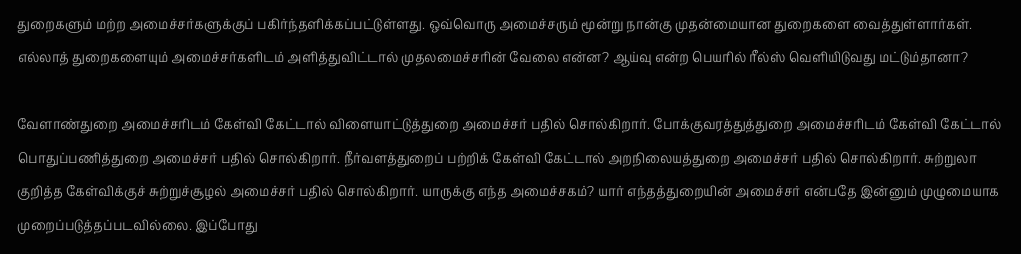துறைகளும் மற்ற அமைச்சர்களுக்குப் பகிர்ந்தளிக்கப்பட்டுள்ளது. ஒவ்வொரு அமைச்சரும் மூன்று நான்கு முதன்மையான துறைகளை வைத்துள்ளார்கள். எல்லாத் துறைகளையும் அமைச்சர்களிடம் அளித்துவிட்டால் முதலமைச்சரின் வேலை என்ன? ஆய்வு என்ற பெயரில் ரீல்ஸ் வெளியிடுவது மட்டும்தானா?

வேளாண்துறை அமைச்சரிடம் கேள்வி கேட்டால் விளையாட்டுத்துறை அமைச்சர் பதில் சொல்கிறார். போக்குவரத்துத்துறை அமைச்சரிடம் கேள்வி கேட்டால் பொதுப்பணித்துறை அமைச்சர் பதில் சொல்கிறார். நீர்வளத்துறைப் பற்றிக் கேள்வி கேட்டால் அறநிலையத்துறை அமைச்சர் பதில் சொல்கிறார். சுற்றுலா குறித்த கேள்விக்குச் சுற்றுச்சூழல் அமைச்சர் பதில் சொல்கிறார். யாருக்கு எந்த அமைச்சகம்? யார் எந்தத்துறையின் அமைச்சர் என்பதே இன்னும் முழுமையாக முறைப்படுத்தப்படவில்லை. இப்போது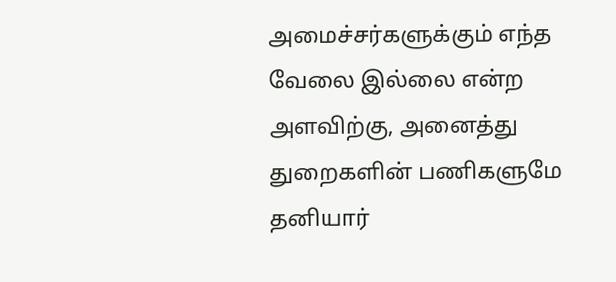அமைச்சர்களுக்கும் எந்த வேலை இல்லை என்ற அளவிற்கு, அனைத்து துறைகளின் பணிகளுமே தனியார்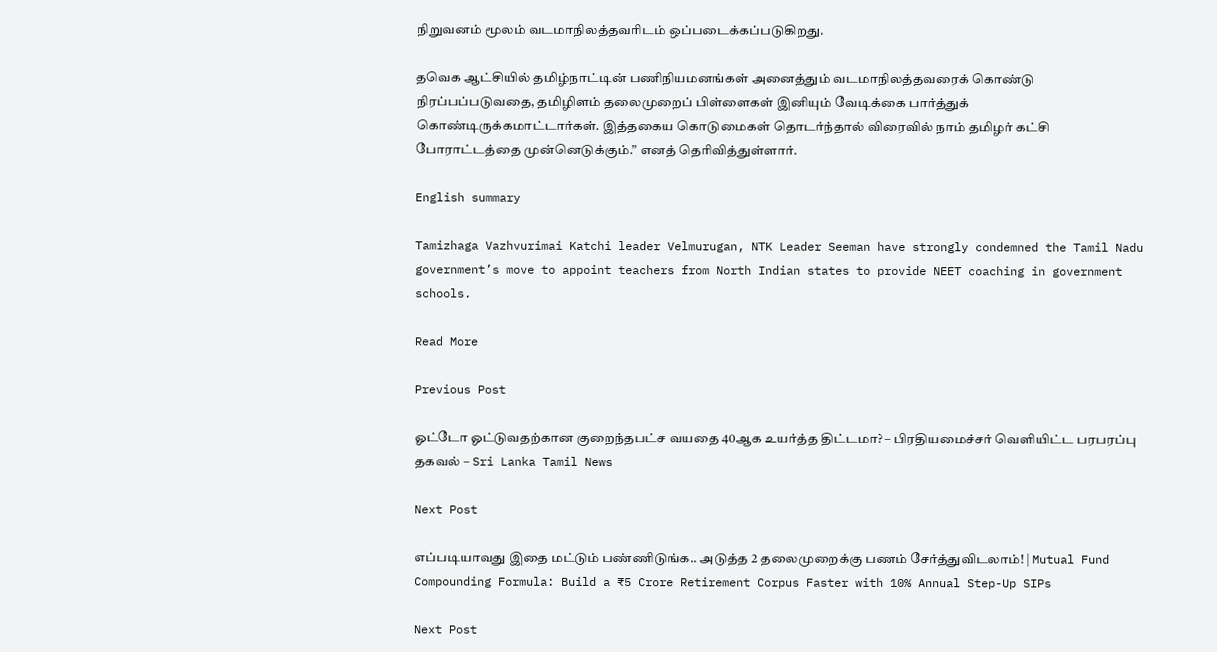நிறுவனம் மூலம் வடமாநிலத்தவரிடம் ஒப்படைக்கப்படுகிறது.

தவெக ஆட்சியில் தமிழ்நாட்டின் பணிநியமனங்கள் அனைத்தும் வடமாநிலத்தவரைக் கொண்டு நிரப்பப்படுவதை, தமிழிளம் தலைமுறைப் பிள்ளைகள் இனியும் வேடிக்கை பார்த்துக் கொண்டிருக்கமாட்டார்கள். இத்தகைய கொடுமைகள் தொடர்ந்தால் விரைவில் நாம் தமிழர் கட்சி போராட்டத்தை முன்னெடுக்கும்.” எனத் தெரிவித்துள்ளார்.

English summary

Tamizhaga Vazhvurimai Katchi leader Velmurugan, NTK Leader Seeman have strongly condemned the Tamil Nadu government’s move to appoint teachers from North Indian states to provide NEET coaching in government schools.

Read More

Previous Post

ஓட்டோ ஓட்டுவதற்கான குறைந்தபட்ச வயதை 40ஆக உயர்த்த திட்டமா? – பிரதியமைச்சர் வெளியிட்ட பரபரப்பு தகவல் – Sri Lanka Tamil News

Next Post

எப்படியாவது இதை மட்டும் பண்ணிடுங்க.. அடுத்த 2 தலைமுறைக்கு பணம் சேர்த்துவிடலாம்! | Mutual Fund Compounding Formula: Build a ₹5 Crore Retirement Corpus Faster with 10% Annual Step-Up SIPs

Next Post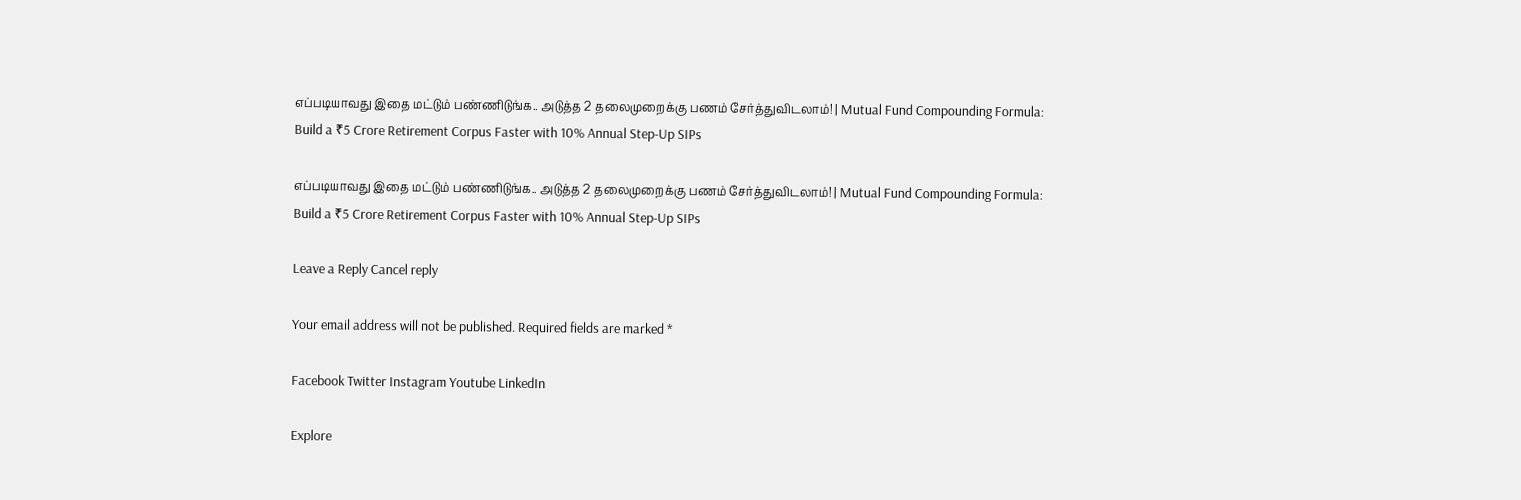எப்படியாவது இதை மட்டும் பண்ணிடுங்க.. அடுத்த 2 தலைமுறைக்கு பணம் சேர்த்துவிடலாம்! | Mutual Fund Compounding Formula: Build a ₹5 Crore Retirement Corpus Faster with 10% Annual Step-Up SIPs

எப்படியாவது இதை மட்டும் பண்ணிடுங்க.. அடுத்த 2 தலைமுறைக்கு பணம் சேர்த்துவிடலாம்! | Mutual Fund Compounding Formula: Build a ₹5 Crore Retirement Corpus Faster with 10% Annual Step-Up SIPs

Leave a Reply Cancel reply

Your email address will not be published. Required fields are marked *

Facebook Twitter Instagram Youtube LinkedIn

Explore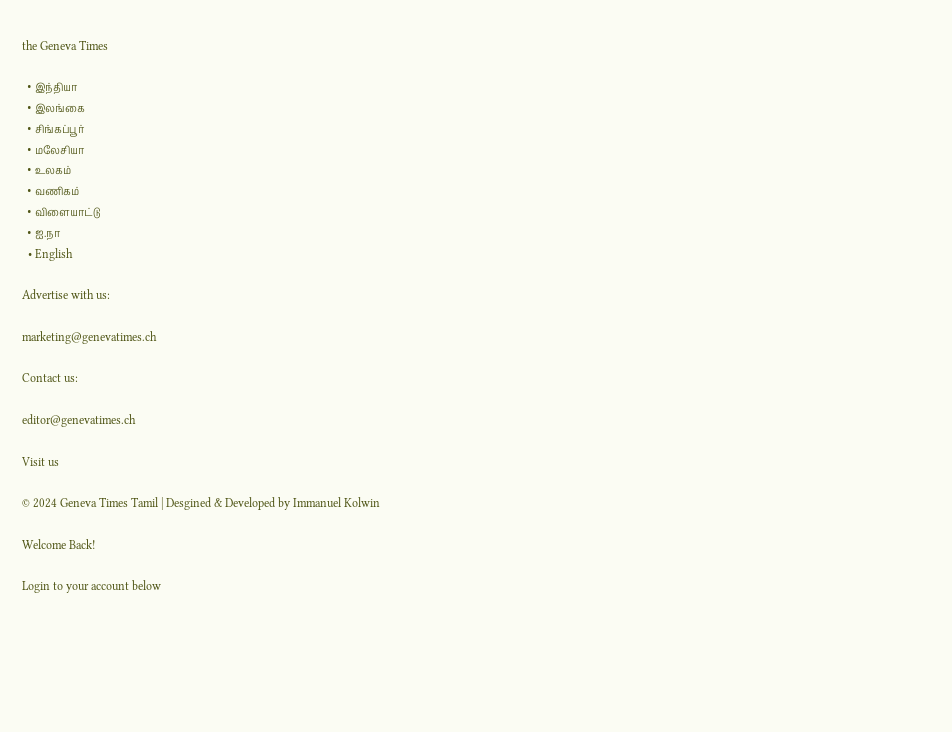the Geneva Times

  • இந்தியா
  • இலங்கை
  • சிங்கப்பூர்
  • மலேசியா
  • உலகம்
  • வணிகம்
  • விளையாட்டு
  • ஐ.நா
  • English

Advertise with us:

marketing@genevatimes.ch

Contact us:

editor@genevatimes.ch

Visit us

© 2024 Geneva Times Tamil | Desgined & Developed by Immanuel Kolwin

Welcome Back!

Login to your account below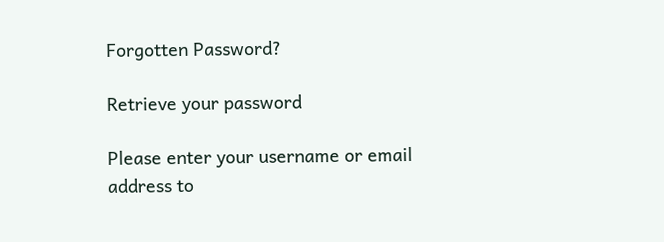Forgotten Password?

Retrieve your password

Please enter your username or email address to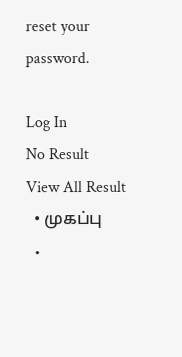reset your password.

Log In
No Result
View All Result
  • முகப்பு
  •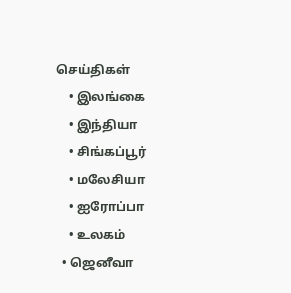செய்திகள்
    • இலங்கை
    • இந்தியா
    • சிங்கப்பூர்
    • மலேசியா
    • ஐரோப்பா
    • உலகம்
  • ஜெனீவா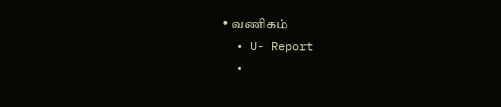• வணிகம்
  • U- Report
  •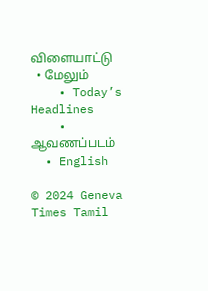விளையாட்டு
  • மேலும்
    • Today’s Headlines
    • ஆவணப்படம்
  • English

© 2024 Geneva Times Tamil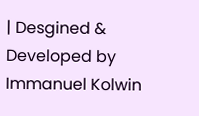| Desgined & Developed by Immanuel Kolwin